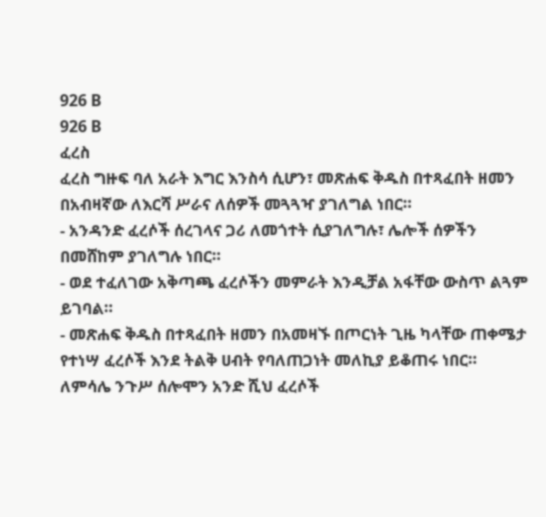926 B
926 B
ፈረስ
ፈረስ ግዙፍ ባለ አራት እግር እንስሳ ሲሆን፣ መጽሐፍ ቅዱስ በተጻፈበት ዘመን በአብዛኛው ለእርሻ ሥራና ለሰዎች መጓጓዣ ያገለግል ነበር።
- አንዳንድ ፈረሶች ሰረገላና ጋሪ ለመጎተት ሲያገለግሉ፣ ሌሎች ሰዎችን በመሸከም ያገለግሉ ነበር።
- ወደ ተፈለገው አቅጣጫ ፈረሶችን መምራት እንዲቻል አፋቸው ውስጥ ልጓም ይገባል።
- መጽሐፍ ቅዱስ በተጻፈበት ዘመን በአመዛኙ በጦርነት ጊዜ ካላቸው ጠቀሜታ የተነሣ ፈረሶች እንደ ትልቅ ሀብት የባለጠጋነት መለኪያ ይቆጠሩ ነበር። ለምሳሌ ንጉሥ ሰሎሞን አንድ ሺህ ፈረሶች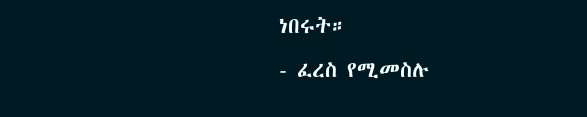ነበሩት።
- ፈረስ የሚመስሉ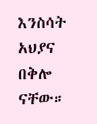እንስሳት አህያና በቅሎ ናቸው።